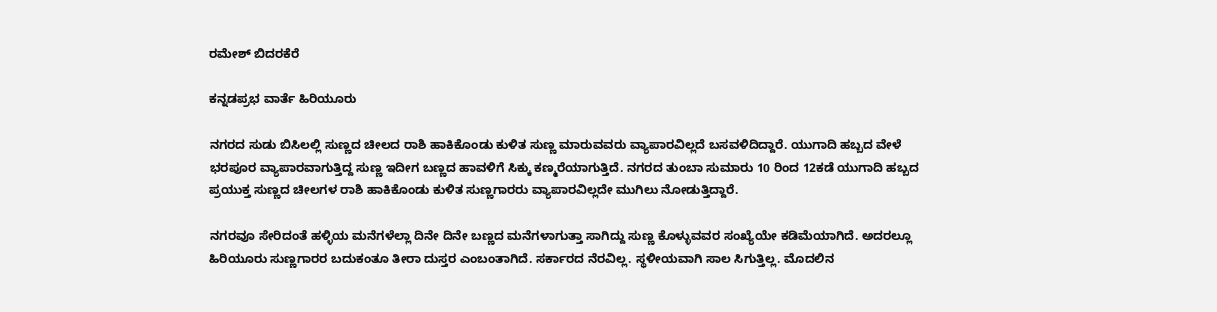ರಮೇಶ್ ಬಿದರಕೆರೆ

ಕನ್ನಡಪ್ರಭ ವಾರ್ತೆ ಹಿರಿಯೂರು

ನಗರದ ಸುಡು ಬಿಸಿಲಲ್ಲಿ ಸುಣ್ಣದ ಚೀಲದ ರಾಶಿ ಹಾಕಿಕೊಂಡು ಕುಳಿತ ಸುಣ್ಣ ಮಾರುವವರು ವ್ಯಾಪಾರವಿಲ್ಲದೆ ಬಸವಳಿದಿದ್ದಾರೆ. ಯುಗಾದಿ ಹಬ್ಬದ ವೇಳೆ ಭರಪೂರ ವ್ಯಾಪಾರವಾಗುತ್ತಿದ್ದ ಸುಣ್ಣ ಇದೀಗ ಬಣ್ಣದ ಹಾವಳಿಗೆ ಸಿಕ್ಕು ಕಣ್ಮರೆಯಾಗುತ್ತಿದೆ. ನಗರದ ತುಂಬಾ ಸುಮಾರು 10 ರಿಂದ 12ಕಡೆ ಯುಗಾದಿ ಹಬ್ಬದ ಪ್ರಯುಕ್ತ ಸುಣ್ಣದ ಚೀಲಗಳ ರಾಶಿ ಹಾಕಿಕೊಂಡು ಕುಳಿತ ಸುಣ್ಣಗಾರರು ವ್ಯಾಪಾರವಿಲ್ಲದೇ ಮುಗಿಲು ನೋಡುತ್ತಿದ್ದಾರೆ.

ನಗರವೂ ಸೇರಿದಂತೆ ಹಳ್ಳಿಯ ಮನೆಗಳೆಲ್ಲಾ ದಿನೇ ದಿನೇ ಬಣ್ಣದ ಮನೆಗಳಾಗುತ್ತಾ ಸಾಗಿದ್ದು ಸುಣ್ಣ ಕೊಳ್ಳುವವರ ಸಂಖ್ಯೆಯೇ ಕಡಿಮೆಯಾಗಿದೆ. ಅದರಲ್ಲೂ ಹಿರಿಯೂರು ಸುಣ್ಣಗಾರರ ಬದುಕಂತೂ ತೀರಾ ದುಸ್ತರ ಎಂಬಂತಾಗಿದೆ. ಸರ್ಕಾರದ ನೆರವಿಲ್ಲ. ಸ್ಥಳೀಯವಾಗಿ ಸಾಲ ಸಿಗುತ್ತಿಲ್ಲ. ಮೊದಲಿನ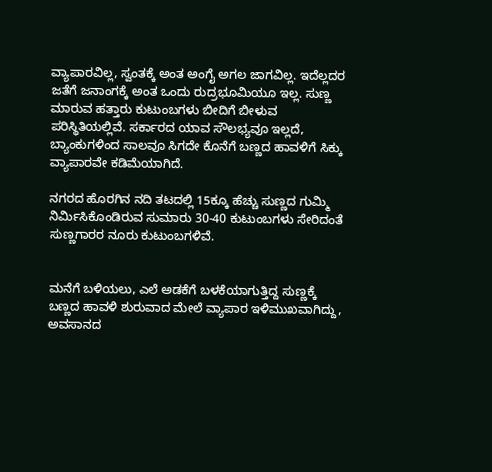ವ್ಯಾಪಾರವಿಲ್ಲ, ಸ್ವಂತಕ್ಕೆ ಅಂತ ಅಂಗೈ ಅಗಲ ಜಾಗವಿಲ್ಲ. ಇದೆಲ್ಲದರ ಜತೆಗೆ ಜನಾಂಗಕ್ಕೆ ಅಂತ ಒಂದು ರುದ್ರಭೂಮಿಯೂ ಇಲ್ಲ. ಸುಣ್ಣ ಮಾರುವ ಹತ್ತಾರು ಕುಟುಂಬಗಳು ಬೀದಿಗೆ ಬೀಳುವ ಪರಿಸ್ಥಿತಿಯಲ್ಲಿವೆ. ಸರ್ಕಾರದ ಯಾವ ಸೌಲಭ್ಯವೂ ಇಲ್ಲದೆ, ಬ್ಯಾಂಕುಗಳಿಂದ ಸಾಲವೂ ಸಿಗದೇ ಕೊನೆಗೆ ಬಣ್ಣದ ಹಾವಳಿಗೆ ಸಿಕ್ಕು ವ್ಯಾಪಾರವೇ ಕಡಿಮೆಯಾಗಿದೆ.

ನಗರದ ಹೊರಗಿನ ನದಿ ತಟದಲ್ಲಿ 15ಕ್ಕೂ ಹೆಚ್ಚು ಸುಣ್ಣದ ಗುಮ್ಮಿ ನಿರ್ಮಿಸಿಕೊಂಡಿರುವ ಸುಮಾರು 30-40 ಕುಟುಂಬಗಳು ಸೇರಿದಂತೆ ಸುಣ್ಣಗಾರರ ನೂರು ಕುಟುಂಬಗಳಿವೆ.


ಮನೆಗೆ ಬಳಿಯಲು, ಎಲೆ ಅಡಕೆಗೆ ಬಳಕೆಯಾಗುತ್ತಿದ್ದ ಸುಣ್ಣಕ್ಕೆ ಬಣ್ಣದ ಹಾವಳಿ ಶುರುವಾದ ಮೇಲೆ ವ್ಯಾಪಾರ ಇಳಿಮುಖವಾಗಿದ್ದು, ಅವಸಾನದ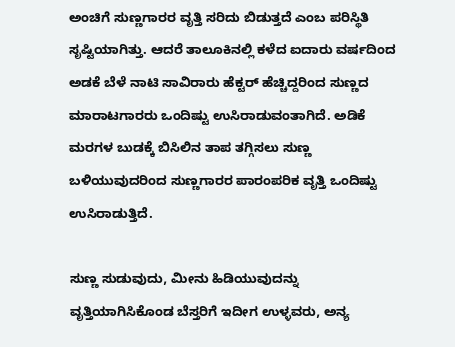ಅಂಚಿಗೆ ಸುಣ್ಣಗಾರರ ವೃತ್ತಿ ಸರಿದು ಬಿಡುತ್ತದೆ ಎಂಬ ಪರಿಸ್ಥಿತಿ ಸೃಷ್ಟಿಯಾಗಿತ್ತು. ಆದರೆ ತಾಲೂಕಿನಲ್ಲಿ ಕಳೆದ ಐದಾರು ವರ್ಷದಿಂದ ಅಡಕೆ ಬೆಳೆ ನಾಟಿ ಸಾವಿರಾರು ಹೆಕ್ಟರ್ ಹೆಚ್ಚಿದ್ದರಿಂದ ಸುಣ್ಣದ ಮಾರಾಟಗಾರರು ಒಂದಿಷ್ಟು ಉಸಿರಾಡುವಂತಾಗಿದೆ. ಅಡಿಕೆ ಮರಗಳ ಬುಡಕ್ಕೆ ಬಿಸಿಲಿನ ತಾಪ ತಗ್ಗಿಸಲು ಸುಣ್ಣ ಬಳಿಯುವುದರಿಂದ ಸುಣ್ಣಗಾರರ ಪಾರಂಪರಿಕ ವೃತ್ತಿ ಒಂದಿಷ್ಟು ಉಸಿರಾಡುತ್ತಿದೆ.

ಸುಣ್ಣ ಸುಡುವುದು, ಮೀನು ಹಿಡಿಯುವುದನ್ನು ವೃತ್ತಿಯಾಗಿಸಿಕೊಂಡ ಬೆಸ್ತರಿಗೆ ಇದೀಗ ಉಳ್ಳವರು, ಅನ್ಯ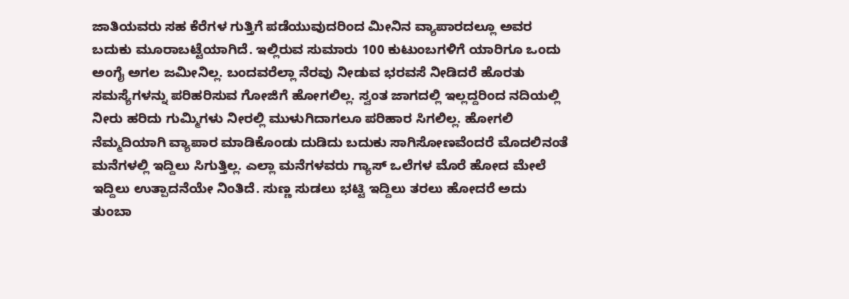ಜಾತಿಯವರು ಸಹ ಕೆರೆಗಳ ಗುತ್ತಿಗೆ ಪಡೆಯುವುದರಿಂದ ಮೀನಿನ ವ್ಯಾಪಾರದಲ್ಲೂ ಅವರ ಬದುಕು ಮೂರಾಬಟ್ಟೆಯಾಗಿದೆ. ಇಲ್ಲಿರುವ ಸುಮಾರು 100 ಕುಟುಂಬಗಳಿಗೆ ಯಾರಿಗೂ ಒಂದು ಅಂಗೈ ಅಗಲ ಜಮೀನಿಲ್ಲ. ಬಂದವರೆಲ್ಲಾ ನೆರವು ನೀಡುವ ಭರವಸೆ ನೀಡಿದರೆ ಹೊರತು ಸಮಸ್ಯೆಗಳನ್ನು ಪರಿಹರಿಸುವ ಗೋಜಿಗೆ ಹೋಗಲಿಲ್ಲ. ಸ್ವಂತ ಜಾಗದಲ್ಲಿ ಇಲ್ಲದ್ದರಿಂದ ನದಿಯಲ್ಲಿ ನೀರು ಹರಿದು ಗುಮ್ಮಿಗಳು ನೀರಲ್ಲಿ ಮುಳುಗಿದಾಗಲೂ ಪರಿಹಾರ ಸಿಗಲಿಲ್ಲ. ಹೋಗಲಿ ನೆಮ್ಮದಿಯಾಗಿ ವ್ಯಾಪಾರ ಮಾಡಿಕೊಂಡು ದುಡಿದು ಬದುಕು ಸಾಗಿಸೋಣವೆಂದರೆ ಮೊದಲಿನಂತೆ ಮನೆಗಳಲ್ಲಿ ಇದ್ದಿಲು ಸಿಗುತ್ತಿಲ್ಲ. ಎಲ್ಲಾ ಮನೆಗಳವರು ಗ್ಯಾಸ್ ಒಲೆಗಳ ಮೊರೆ ಹೋದ ಮೇಲೆ ಇದ್ದಿಲು ಉತ್ಪಾದನೆಯೇ ನಿಂತಿದೆ. ಸುಣ್ಣ ಸುಡಲು ಭಟ್ಟಿ ಇದ್ದಿಲು ತರಲು ಹೋದರೆ ಅದು ತುಂಬಾ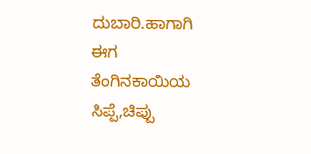ದುಬಾರಿ.ಹಾಗಾಗಿ ಈಗ ತೆಂಗಿನಕಾಯಿಯ ಸಿಪ್ಪೆ,ಚಿಪ್ಪು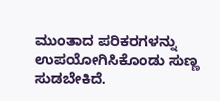ಮುಂತಾದ ಪರಿಕರಗಳನ್ನು ಉಪಯೋಗಿಸಿಕೊಂಡು ಸುಣ್ಣ ಸುಡಬೇಕಿದೆ.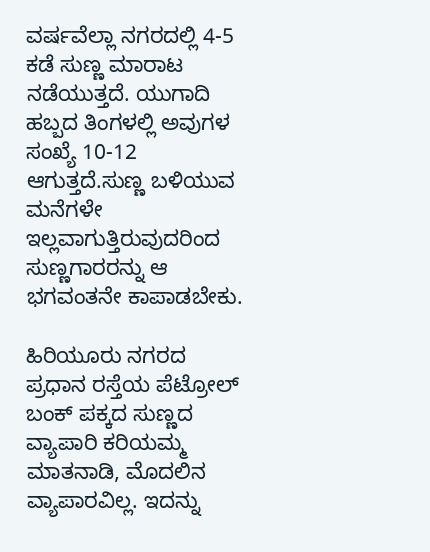ವರ್ಷವೆಲ್ಲಾ ನಗರದಲ್ಲಿ 4-5 ಕಡೆ ಸುಣ್ಣ ಮಾರಾಟ ನಡೆಯುತ್ತದೆ. ಯುಗಾದಿ ಹಬ್ಬದ ತಿಂಗಳಲ್ಲಿ ಅವುಗಳ ಸಂಖ್ಯೆ 10-12 ಆಗುತ್ತದೆ.ಸುಣ್ಣ ಬಳಿಯುವ ಮನೆಗಳೇ ಇಲ್ಲವಾಗುತ್ತಿರುವುದರಿಂದ ಸುಣ್ಣಗಾರರನ್ನು ಆ ಭಗವಂತನೇ ಕಾಪಾಡಬೇಕು.

ಹಿರಿಯೂರು ನಗರದ ಪ್ರಧಾನ ರಸ್ತೆಯ ಪೆಟ್ರೋಲ್ ಬಂಕ್ ಪಕ್ಕದ ಸುಣ್ಣದ ವ್ಯಾಪಾರಿ ಕರಿಯಮ್ಮ ಮಾತನಾಡಿ, ಮೊದಲಿನ ವ್ಯಾಪಾರವಿಲ್ಲ. ಇದನ್ನು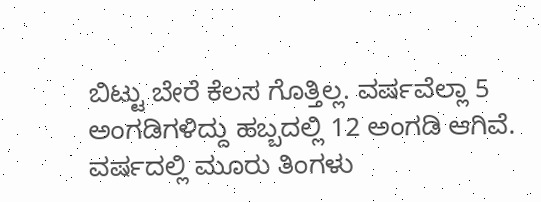ಬಿಟ್ಟು ಬೇರೆ ಕೆಲಸ ಗೊತ್ತಿಲ್ಲ. ವರ್ಷವೆಲ್ಲಾ 5 ಅಂಗಡಿಗಳಿದ್ದು ಹಬ್ಬದಲ್ಲಿ 12 ಅಂಗಡಿ ಆಗಿವೆ. ವರ್ಷದಲ್ಲಿ ಮೂರು ತಿಂಗಳು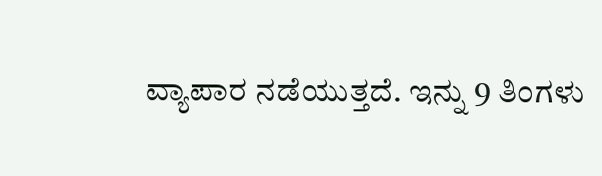ವ್ಯಾಪಾರ ನಡೆಯುತ್ತದೆ. ಇನ್ನು 9 ತಿಂಗಳು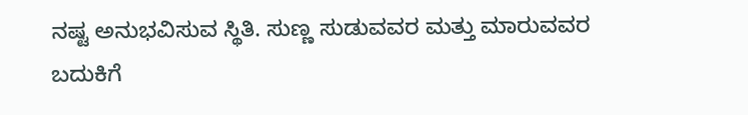ನಷ್ಟ ಅನುಭವಿಸುವ ಸ್ಥಿತಿ. ಸುಣ್ಣ ಸುಡುವವರ ಮತ್ತು ಮಾರುವವರ ಬದುಕಿಗೆ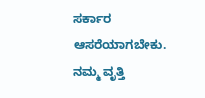ಸರ್ಕಾರ ಆಸರೆಯಾಗಬೇಕು. ನಮ್ಮ ವೃತ್ತಿ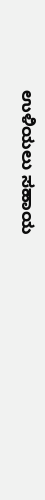ಉಳಿಯಲು ಸಹಾಯ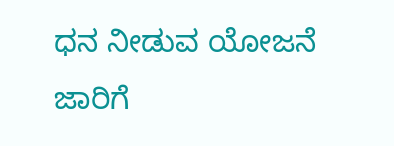ಧನ ನೀಡುವ ಯೋಜನೆ ಜಾರಿಗೆ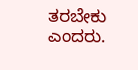ತರಬೇಕು ಎಂದರು.